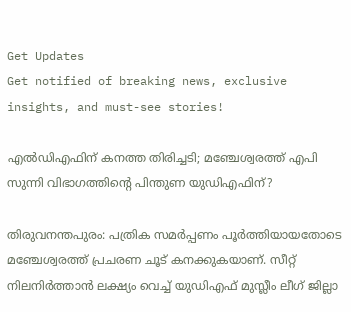Get Updates
Get notified of breaking news, exclusive insights, and must-see stories!

എല്‍ഡിഎഫിന് കനത്ത തിരിച്ചടി; മഞ്ചേശ്വരത്ത് എപി സുന്നി വിഭാഗത്തിന്‍റെ പിന്തുണ യുഡിഎഫിന്?

തിരുവനന്തപുരം: പത്രിക സമര്‍പ്പണം പൂര്‍ത്തിയായതോടെ മഞ്ചേശ്വരത്ത് പ്രചരണ ചൂട് കനക്കുകയാണ്. സീറ്റ് നിലനിര്‍ത്താന്‍ ലക്ഷ്യം വെച്ച് യുഡിഎഫ് മുസ്ലീം ലീഗ് ജില്ലാ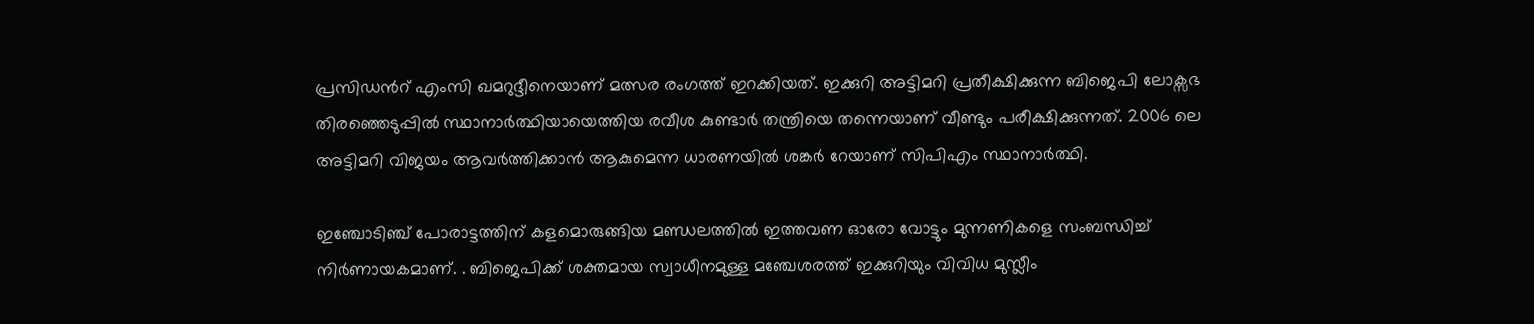പ്രസിഡന്‍റ് എംസി ഖമറുദ്ദീനെയാണ് മത്സര രംഗത്ത് ഇറക്കിയത്. ഇക്കുറി അട്ടിമറി പ്രതീക്ഷിക്കുന്ന ബിജെപി ലോക്സഭ തിരഞ്ഞെടുപ്പില്‍ സ്ഥാനാര്‍ത്ഥിയായെത്തിയ രവീശ കുണ്ടാര്‍ തന്ത്രിയെ തന്നെയാണ് വീണ്ടും പരീക്ഷിക്കുന്നത്. 2006 ലെ അട്ടിമറി വിജയം ആവര്‍ത്തിക്കാന്‍ ആകുമെന്ന ധാരണയില്‍ ശങ്കര്‍ റേയാണ് സിപിഎം സ്ഥാനാര്‍ത്ഥി.

ഇഞ്ചോടിഞ്ച് പോരാട്ടത്തിന് കളമൊരുങ്ങിയ മണ്ഡലത്തില്‍ ഇത്തവണ ഓരോ വോട്ടും മുന്നണികളെ സംബന്ധിച്ച് നിര്‍ണായകമാണ്. . ബിജെപിക്ക് ശക്തമായ സ്വാധീനമുള്ള മഞ്ചേശരത്ത് ഇക്കുറിയും വിവിധ മുസ്ലീം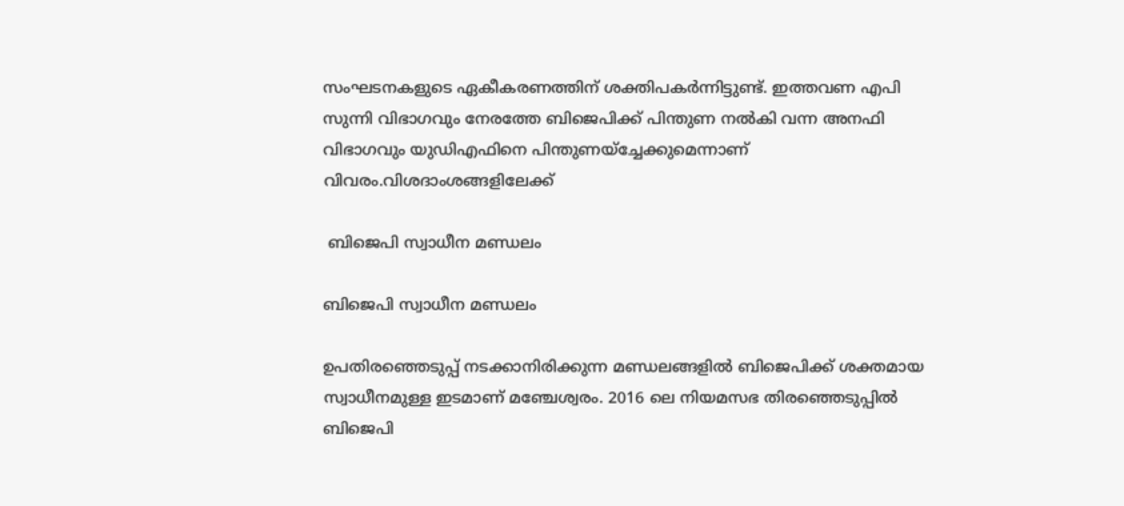സംഘടനകളുടെ ഏകീകരണത്തിന് ശക്തിപകര്‍ന്നിട്ടുണ്ട്. ഇത്തവണ എപി സുന്നി വിഭാഗവും നേരത്തേ ബിജെപിക്ക് പിന്തുണ നല്‍കി വന്ന അനഫി വിഭാഗവും യുഡിഎഫിനെ പിന്തുണയ്ച്ചേക്കുമെന്നാണ് വിവരം.വിശദാംശങ്ങളിലേക്ക്

 ബിജെപി സ്വാധീന മണ്ഡലം

ബിജെപി സ്വാധീന മണ്ഡലം

ഉപതിരഞ്ഞെടുപ്പ് നടക്കാനിരിക്കുന്ന മണ്ഡലങ്ങളില്‍ ബിജെപിക്ക് ശക്തമായ സ്വാധീനമുള്ള ഇടമാണ് മഞ്ചേശ്വരം. 2016 ലെ നിയമസഭ തിരഞ്ഞെടുപ്പില്‍ ബിജെപി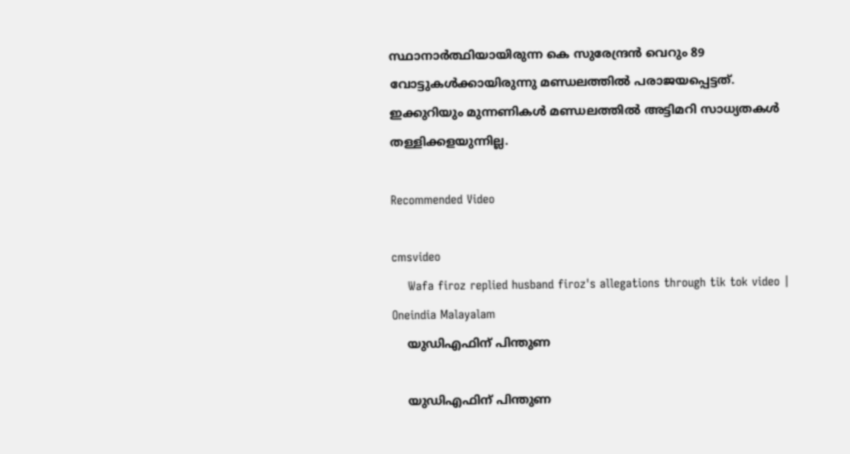സ്ഥാനാര്‍ത്ഥിയായിരുന്ന കെ സുരേന്ദ്രന്‍ വെറും 89 വോട്ടുകള്‍ക്കായിരുന്നു മണ്ഡലത്തില്‍ പരാജയപ്പെട്ടത്. ഇക്കുറിയും മുന്നണികള്‍ മണ്ഡലത്തില്‍ അട്ടിമറി സാധ്യതകള്‍ തള്ളിക്കളയുന്നില്ല.

Recommended Video

cmsvideo
    Wafa firoz replied husband firoz's allegations through tik tok video | Oneindia Malayalam
    യുഡിഎഫിന് പിന്തുണ

    യുഡിഎഫിന് പിന്തുണ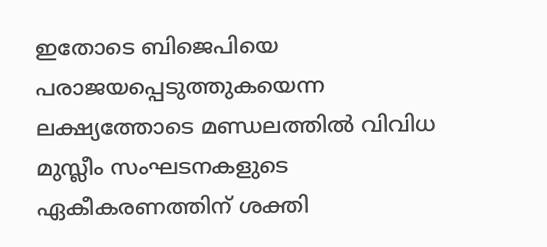ഇതോടെ ബിജെപിയെ പരാജയപ്പെടുത്തുകയെന്ന ലക്ഷ്യത്തോടെ മണ്ഡലത്തില്‍ വിവിധ മുസ്ലീം സംഘടനകളുടെ ഏകീകരണത്തിന് ശക്തി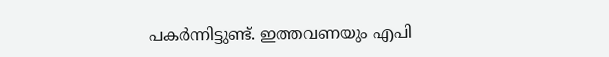പകര്‍ന്നിട്ടുണ്ട്. ഇത്തവണയും എപി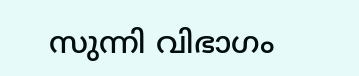സുന്നി വിഭാഗം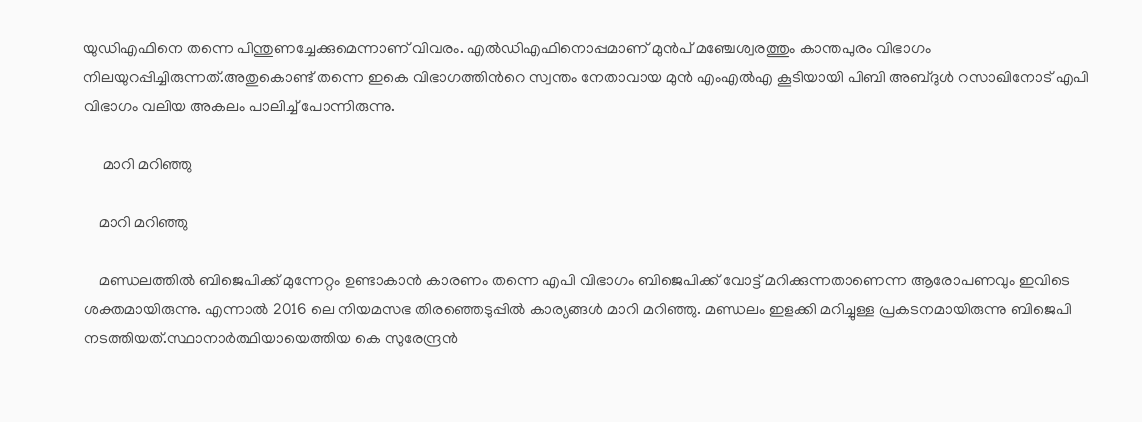യുഡിഎഫിനെ തന്നെ പിന്തുണച്ചേക്കുമെന്നാണ് വിവരം. എല്‍ഡിഎഫിനൊപ്പമാണ് മുന്‍പ് മഞ്ചേശ്വരത്തും കാന്തപുരം വിഭാഗം നിലയുറപ്പിച്ചിരുന്നത്.അതുകൊണ്ട് തന്നെ ഇകെ വിഭാഗത്തിന്‍റെ സ്വന്തം നേതാവായ മുന്‍ എംഎല്‍എ കൂടിയായി പിബി അബ്ദുള്‍ റസാഖിനോട് എപി വിഭാഗം വലിയ അകലം പാലിച്ച് പോന്നിരുന്നു.

     മാറി മറിഞ്ഞു

    മാറി മറിഞ്ഞു

    മണ്ഡലത്തില്‍ ബിജെപിക്ക് മുന്നേറ്റം ഉണ്ടാകാന്‍ കാരണം തന്നെ എപി വിഭാഗം ബിജെപിക്ക് വോട്ട് മറിക്കുന്നതാണെന്ന ആരോപണവും ഇവിടെ ശക്തമായിരുന്നു. എന്നാല്‍ 2016 ലെ നിയമസഭ തിരഞ്ഞെടുപ്പില്‍ കാര്യങ്ങള്‍ മാറി മറിഞ്ഞു. മണ്ഡലം ഇളക്കി മറിച്ചുള്ള പ്രകടനമായിരുന്നു ബിജെപി നടത്തിയത്.സ്ഥാനാര്‍ത്ഥിയായെത്തിയ കെ സുരേന്ദ്രന്‍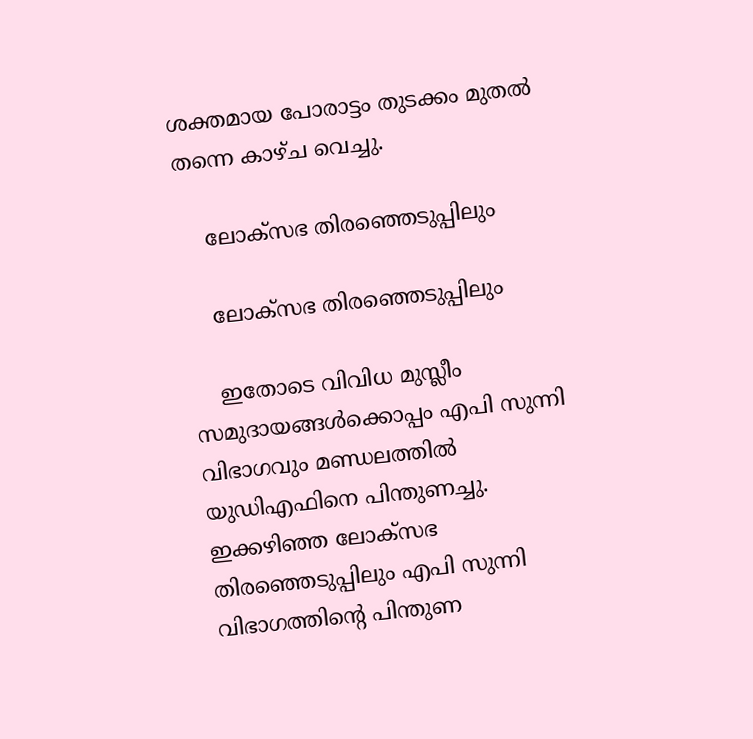ശക്തമായ പോരാട്ടം തുടക്കം മുതല്‍ തന്നെ കാഴ്ച വെച്ചു.

    ലോക്സഭ തിരഞ്ഞെടുപ്പിലും

    ലോക്സഭ തിരഞ്ഞെടുപ്പിലും

    ഇതോടെ വിവിധ മുസ്ലീം സമുദായങ്ങള്‍ക്കൊപ്പം എപി സുന്നി വിഭാഗവും മണ്ഡലത്തില്‍ യുഡിഎഫിനെ പിന്തുണച്ചു. ഇക്കഴിഞ്ഞ ലോക്സഭ തിരഞ്ഞെടുപ്പിലും എപി സുന്നി വിഭാഗത്തിന്‍റെ പിന്തുണ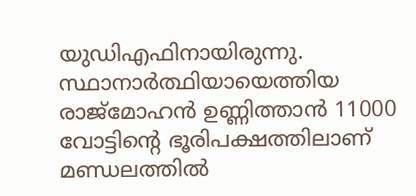യുഡിഎഫിനായിരുന്നു. സ്ഥാനാര്‍ത്ഥിയായെത്തിയ രാജ്മോഹന്‍ ഉണ്ണിത്താന്‍ 11000 വോട്ടിന്‍റെ ഭൂരിപക്ഷത്തിലാണ് മണ്ഡലത്തില്‍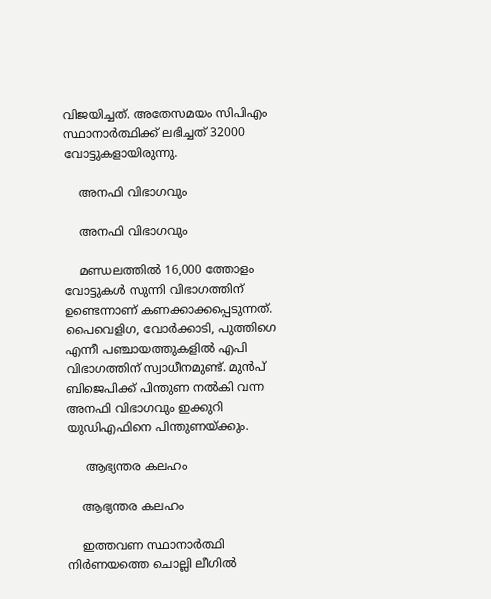വിജയിച്ചത്. അതേസമയം സിപിഎം സ്ഥാനാര്‍ത്ഥിക്ക് ലഭിച്ചത് 32000 വോട്ടുകളായിരുന്നു.

    അനഫി വിഭാഗവും

    അനഫി വിഭാഗവും

    മണ്ഡലത്തില്‍ 16,000 ത്തോളം വോട്ടുകള്‍ സുന്നി വിഭാഗത്തിന് ഉണ്ടെന്നാണ് കണക്കാക്കപ്പെടുന്നത്. പൈവെളിഗ, വോര്‍ക്കാടി, പുത്തിഗെ എന്നീ പഞ്ചായത്തുകളില്‍ എപി വിഭാഗത്തിന് സ്വാധീനമുണ്ട്. മുന്‍പ് ബിജെപിക്ക് പിന്തുണ നല്‍കി വന്ന അനഫി വിഭാഗവും ഇക്കുറി യുഡിഎഫിനെ പിന്തുണയ്ക്കും.

     ആഭ്യന്തര കലഹം

    ആഭ്യന്തര കലഹം

    ഇത്തവണ സ്ഥാനാര്‍ത്ഥി നിര്‍ണയത്തെ ചൊല്ലി ലീഗില്‍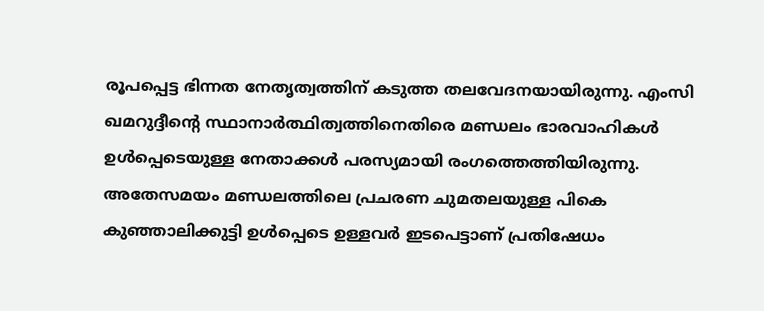രൂപപ്പെട്ട ഭിന്നത നേതൃത്വത്തിന് കടുത്ത തലവേദനയായിരുന്നു. എംസി ഖമറുദ്ദീന്‍റെ സ്ഥാനാര്‍ത്ഥിത്വത്തിനെതിരെ മണ്ഡലം ഭാരവാഹികള്‍ ഉള്‍പ്പെടെയുള്ള നേതാക്കള്‍ പരസ്യമായി രംഗത്തെത്തിയിരുന്നു. അതേസമയം മണ്ഡലത്തിലെ പ്രചരണ ചുമതലയുള്ള പികെ കുഞ്ഞാലിക്കുട്ടി ഉള്‍പ്പെടെ ഉള്ളവര്‍ ഇടപെട്ടാണ് പ്രതിഷേധം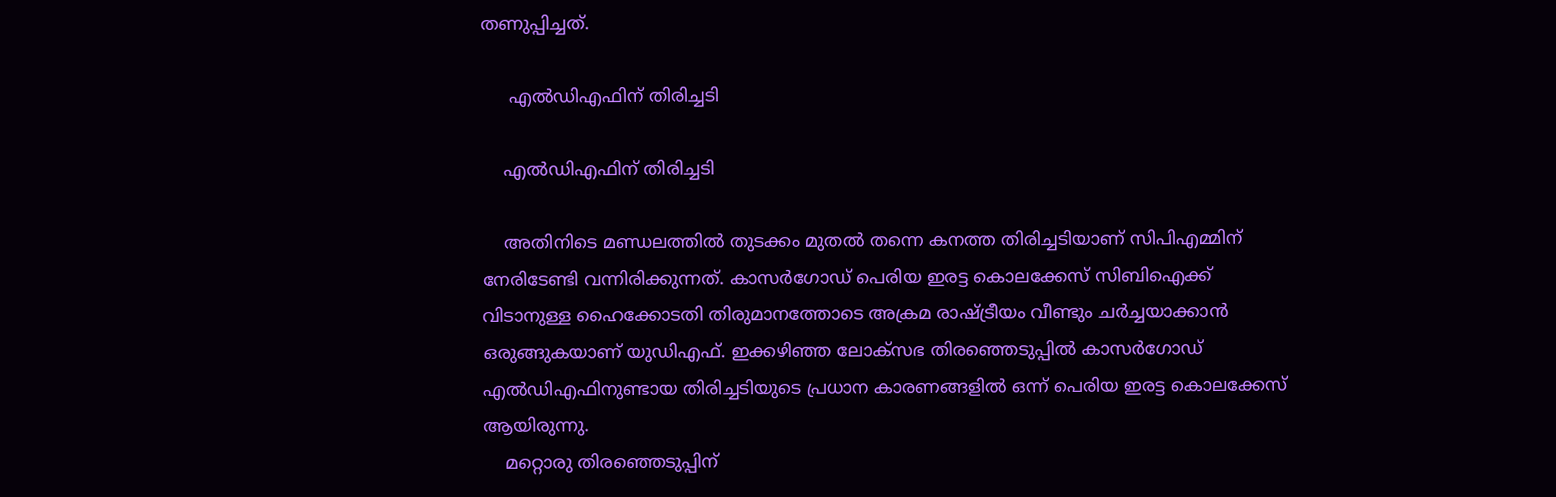തണുപ്പിച്ചത്.

     എല്‍ഡിഎഫിന് തിരിച്ചടി

    എല്‍ഡിഎഫിന് തിരിച്ചടി

    അതിനിടെ മണ്ഡലത്തില്‍ തുടക്കം മുതല്‍ തന്നെ കനത്ത തിരിച്ചടിയാണ് സിപിഎമ്മിന് നേരിടേണ്ടി വന്നിരിക്കുന്നത്. കാസര്‍ഗോഡ് പെരിയ ഇരട്ട കൊലക്കേസ് സിബിഐക്ക് വിടാനുള്ള ഹൈക്കോടതി തിരുമാനത്തോടെ അക്രമ രാഷ്ട്രീയം വീണ്ടും ചര്‍ച്ചയാക്കാന്‍ ഒരുങ്ങുകയാണ് യുഡിഎഫ്. ഇക്കഴിഞ്ഞ ലോക്സഭ തിരഞ്ഞെടുപ്പില്‍ കാസര്‍ഗോഡ് എല്‍ഡിഎഫിനുണ്ടായ തിരിച്ചടിയുടെ പ്രധാന കാരണങ്ങളില്‍ ഒന്ന് പെരിയ ഇരട്ട കൊലക്കേസ് ആയിരുന്നു.
    മറ്റൊരു തിരഞ്ഞെടുപ്പിന്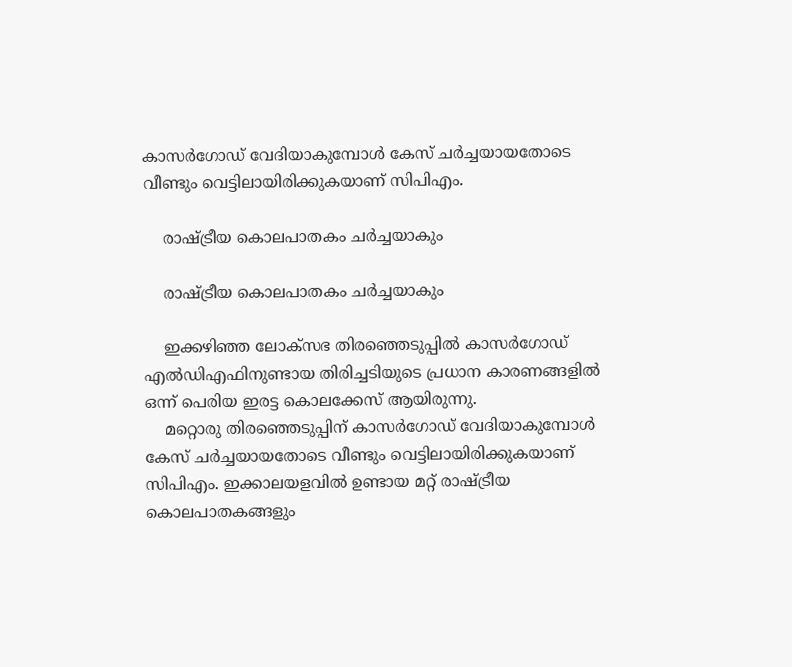കാസര്‍ഗോഡ് വേദിയാകുമ്പോള്‍ കേസ് ചര്‍ച്ചയായതോടെ വീണ്ടും വെട്ടിലായിരിക്കുകയാണ് സിപിഎം.

    രാഷ്ട്രീയ കൊലപാതകം ചര്‍ച്ചയാകും

    രാഷ്ട്രീയ കൊലപാതകം ചര്‍ച്ചയാകും

    ഇക്കഴിഞ്ഞ ലോക്സഭ തിരഞ്ഞെടുപ്പില്‍ കാസര്‍ഗോഡ് എല്‍ഡിഎഫിനുണ്ടായ തിരിച്ചടിയുടെ പ്രധാന കാരണങ്ങളില്‍ ഒന്ന് പെരിയ ഇരട്ട കൊലക്കേസ് ആയിരുന്നു.
    മറ്റൊരു തിരഞ്ഞെടുപ്പിന് കാസര്‍ഗോഡ് വേദിയാകുമ്പോള്‍ കേസ് ചര്‍ച്ചയായതോടെ വീണ്ടും വെട്ടിലായിരിക്കുകയാണ് സിപിഎം. ഇക്കാലയളവില്‍ ഉണ്ടായ മറ്റ് രാഷ്ട്രീയ കൊലപാതകങ്ങളും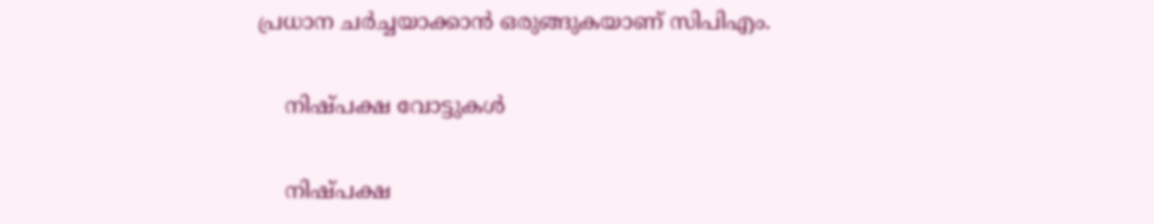പ്രധാന ചര്‍ച്ചയാക്കാന്‍ ഒരുങ്ങുകയാണ് സിപിഎം.

    നിഷ്പക്ഷ വോട്ടുകള്‍

    നിഷ്പക്ഷ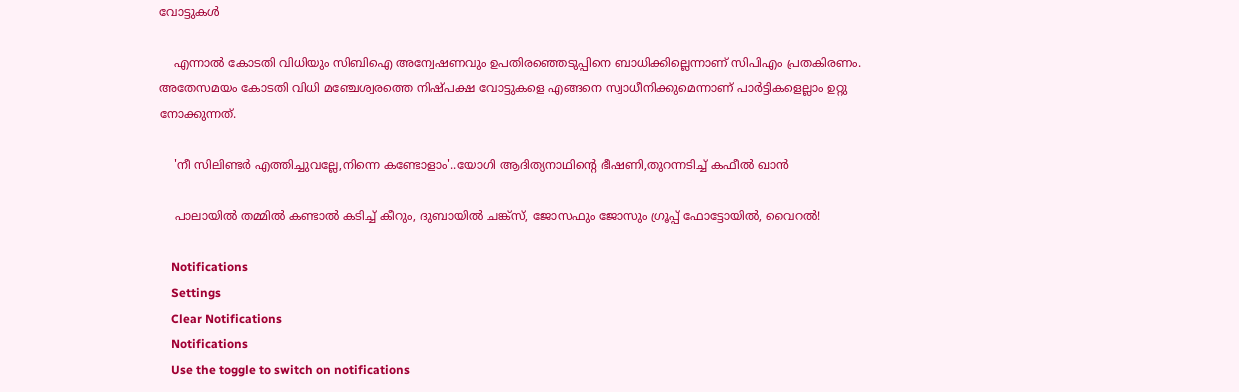വോട്ടുകള്‍

    എന്നാല്‍ കോടതി വിധിയും സിബിഐ അന്വേഷണവും ഉപതിരഞ്ഞെടുപ്പിനെ ബാധിക്കില്ലെന്നാണ് സിപിഎം പ്രതകിരണം. അതേസമയം കോടതി വിധി മഞ്ചേശ്വരത്തെ നിഷ്പക്ഷ വോട്ടുകളെ എങ്ങനെ സ്വാധീനിക്കുമെന്നാണ് പാര്‍ട്ടികളെല്ലാം ഉറ്റു നോക്കുന്നത്.

    'നീ സിലിണ്ടര്‍ എത്തിച്ചുവല്ലേ,നിന്നെ കണ്ടോളാം'..യോഗി ആദിത്യനാഥിന്‍റെ ഭീഷണി,തുറന്നടിച്ച് കഫീല്‍ ഖാന്‍

    പാലായിൽ തമ്മിൽ കണ്ടാൽ കടിച്ച് കീറും, ദുബായിൽ ചങ്ക്സ്, ജോസഫും ജോസും ഗ്രൂപ്പ് ഫോട്ടോയിൽ, വൈറൽ!

    Notifications
    Settings
    Clear Notifications
    Notifications
    Use the toggle to switch on notifications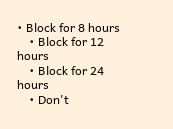• Block for 8 hours
    • Block for 12 hours
    • Block for 24 hours
    • Don't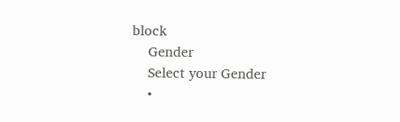block
    Gender
    Select your Gender
    •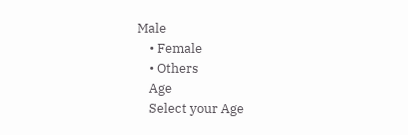Male
    • Female
    • Others
    Age
    Select your Age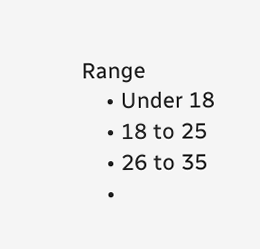Range
    • Under 18
    • 18 to 25
    • 26 to 35
    •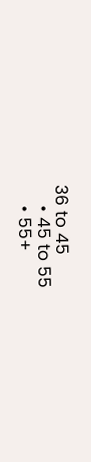36 to 45
    • 45 to 55
    • 55+